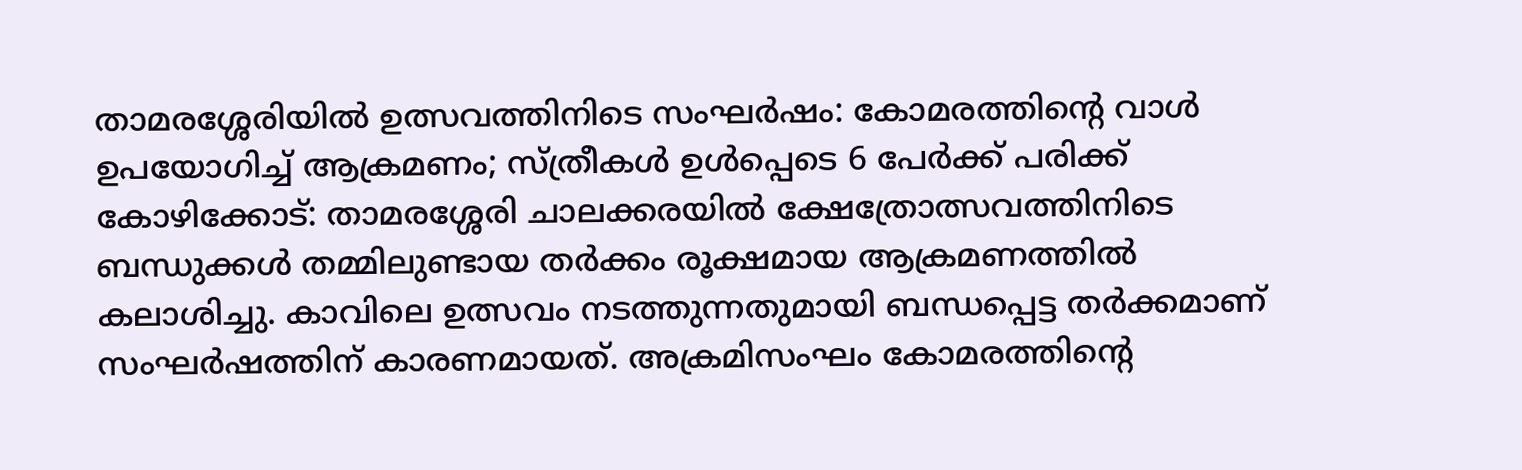താമരശ്ശേരിയിൽ ഉത്സവത്തിനിടെ സംഘർഷം: കോമരത്തിന്റെ വാൾ ഉപയോഗിച്ച് ആക്രമണം; സ്ത്രീകൾ ഉൾപ്പെടെ 6 പേർക്ക് പരിക്ക്
കോഴിക്കോട്: താമരശ്ശേരി ചാലക്കരയിൽ ക്ഷേത്രോത്സവത്തിനിടെ ബന്ധുക്കൾ തമ്മിലുണ്ടായ തർക്കം രൂക്ഷമായ ആക്രമണത്തിൽ കലാശിച്ചു. കാവിലെ ഉത്സവം നടത്തുന്നതുമായി ബന്ധപ്പെട്ട തർക്കമാണ് സംഘർഷത്തിന് കാരണമായത്. അക്രമിസംഘം കോമരത്തിന്റെ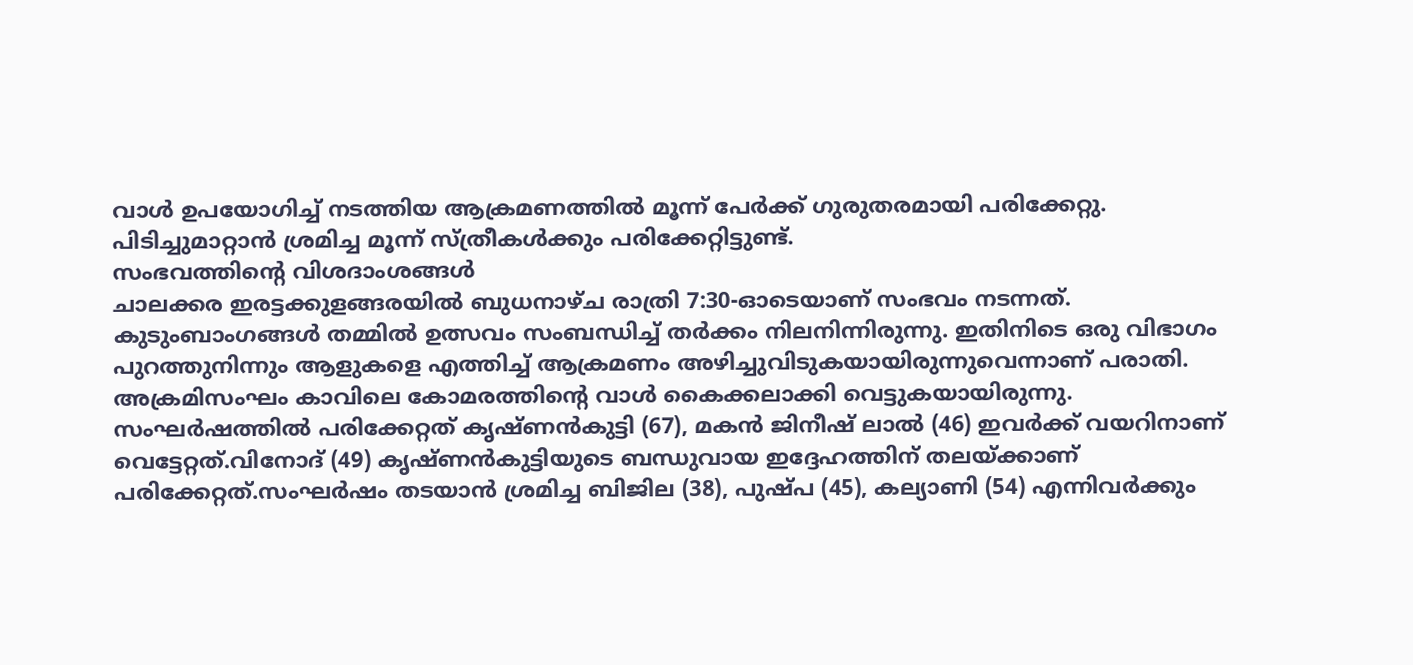വാൾ ഉപയോഗിച്ച് നടത്തിയ ആക്രമണത്തിൽ മൂന്ന് പേർക്ക് ഗുരുതരമായി പരിക്കേറ്റു. പിടിച്ചുമാറ്റാൻ ശ്രമിച്ച മൂന്ന് സ്ത്രീകൾക്കും പരിക്കേറ്റിട്ടുണ്ട്.
സംഭവത്തിന്റെ വിശദാംശങ്ങൾ
ചാലക്കര ഇരട്ടക്കുളങ്ങരയിൽ ബുധനാഴ്ച രാത്രി 7:30-ഓടെയാണ് സംഭവം നടന്നത്. കുടുംബാംഗങ്ങൾ തമ്മിൽ ഉത്സവം സംബന്ധിച്ച് തർക്കം നിലനിന്നിരുന്നു. ഇതിനിടെ ഒരു വിഭാഗം പുറത്തുനിന്നും ആളുകളെ എത്തിച്ച് ആക്രമണം അഴിച്ചുവിടുകയായിരുന്നുവെന്നാണ് പരാതി. അക്രമിസംഘം കാവിലെ കോമരത്തിന്റെ വാൾ കൈക്കലാക്കി വെട്ടുകയായിരുന്നു.
സംഘർഷത്തിൽ പരിക്കേറ്റത് കൃഷ്ണൻകുട്ടി (67), മകൻ ജിനീഷ് ലാൽ (46) ഇവർക്ക് വയറിനാണ് വെട്ടേറ്റത്.വിനോദ് (49) കൃഷ്ണൻകുട്ടിയുടെ ബന്ധുവായ ഇദ്ദേഹത്തിന് തലയ്ക്കാണ് പരിക്കേറ്റത്.സംഘർഷം തടയാൻ ശ്രമിച്ച ബിജില (38), പുഷ്പ (45), കല്യാണി (54) എന്നിവർക്കും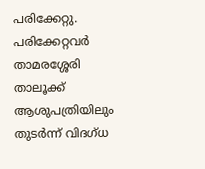പരിക്കേറ്റു.
പരിക്കേറ്റവർ താമരശ്ശേരി താലൂക്ക് ആശുപത്രിയിലും തുടർന്ന് വിദഗ്ധ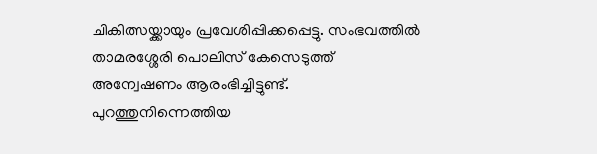ചികിത്സയ്ക്കായും പ്രവേശിപ്പിക്കപ്പെട്ടു. സംഭവത്തിൽ താമരശ്ശേരി പൊലിസ് കേസെടുത്ത് അന്വേഷണം ആരംഭിച്ചിട്ടുണ്ട്. പുറത്തുനിന്നെത്തിയ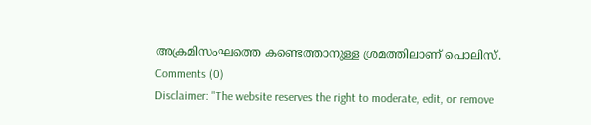അക്രമിസംഘത്തെ കണ്ടെത്താനുള്ള ശ്രമത്തിലാണ് പൊലിസ്.
Comments (0)
Disclaimer: "The website reserves the right to moderate, edit, or remove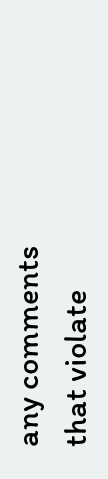any comments that violate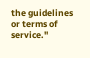the guidelines or terms of service."